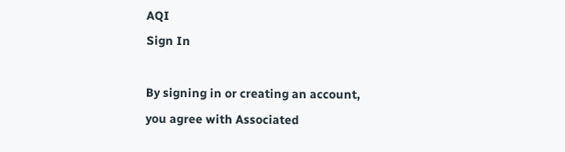AQI
Sign In

By signing in or creating an account, you agree with Associated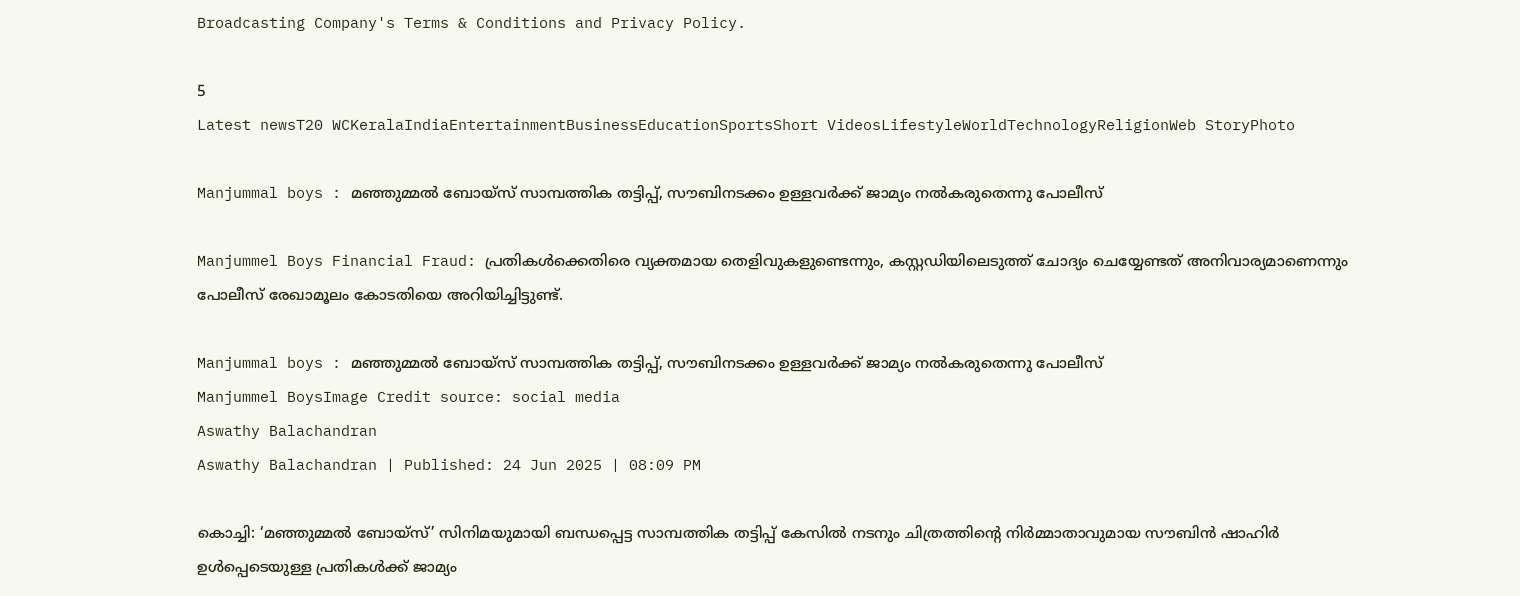Broadcasting Company's Terms & Conditions and Privacy Policy.

5
Latest newsT20 WCKeralaIndiaEntertainmentBusinessEducationSportsShort VideosLifestyleWorldTechnologyReligionWeb StoryPhoto

Manjummal boys : മഞ്ഞുമ്മൽ ബോയ്സ് സാമ്പത്തിക തട്ടിപ്പ്, സൗബിനടക്കം ഉള്ളവർക്ക് ജാമ്യം നൽകരുതെന്നു പോലീസ്

Manjummel Boys Financial Fraud: പ്രതികൾക്കെതിരെ വ്യക്തമായ തെളിവുകളുണ്ടെന്നും, കസ്റ്റഡിയിലെടുത്ത് ചോദ്യം ചെയ്യേണ്ടത് അനിവാര്യമാണെന്നും പോലീസ് രേഖാമൂലം കോടതിയെ അറിയിച്ചിട്ടുണ്ട്.

Manjummal boys : മഞ്ഞുമ്മൽ ബോയ്സ് സാമ്പത്തിക തട്ടിപ്പ്, സൗബിനടക്കം ഉള്ളവർക്ക് ജാമ്യം നൽകരുതെന്നു പോലീസ്
Manjummel BoysImage Credit source: social media
Aswathy Balachandran
Aswathy Balachandran | Published: 24 Jun 2025 | 08:09 PM

കൊച്ചി: ‘മഞ്ഞുമ്മൽ ബോയ്സ്’ സിനിമയുമായി ബന്ധപ്പെട്ട സാമ്പത്തിക തട്ടിപ്പ് കേസിൽ നടനും ചിത്രത്തിൻ്റെ നിർമ്മാതാവുമായ സൗബിൻ ഷാഹിർ ഉൾപ്പെടെയുള്ള പ്രതികൾക്ക് ജാമ്യം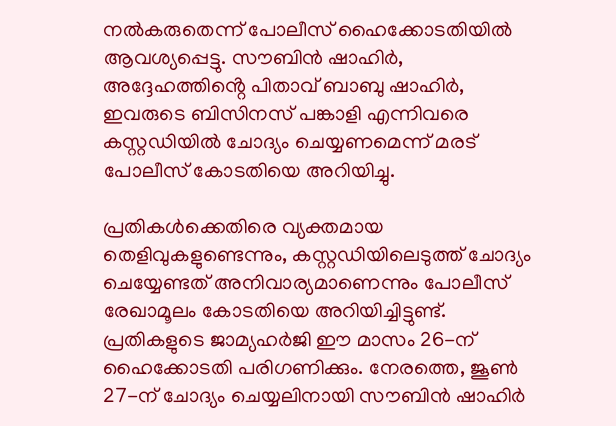നൽകരുതെന്ന് പോലീസ് ഹൈക്കോടതിയിൽ ആവശ്യപ്പെട്ടു. സൗബിൻ ഷാഹിർ, അദ്ദേഹത്തിൻ്റെ പിതാവ് ബാബു ഷാഹിർ, ഇവരുടെ ബിസിനസ് പങ്കാളി എന്നിവരെ കസ്റ്റഡിയിൽ ചോദ്യം ചെയ്യണമെന്ന് മരട് പോലീസ് കോടതിയെ അറിയിച്ചു.

പ്രതികൾക്കെതിരെ വ്യക്തമായ തെളിവുകളുണ്ടെന്നും, കസ്റ്റഡിയിലെടുത്ത് ചോദ്യം ചെയ്യേണ്ടത് അനിവാര്യമാണെന്നും പോലീസ് രേഖാമൂലം കോടതിയെ അറിയിച്ചിട്ടുണ്ട്. പ്രതികളുടെ ജാമ്യഹർജി ഈ മാസം 26-ന് ഹൈക്കോടതി പരിഗണിക്കും. നേരത്തെ, ജൂൺ 27-ന് ചോദ്യം ചെയ്യലിനായി സൗബിൻ ഷാഹിർ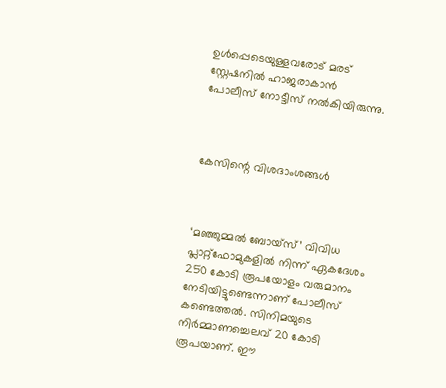ഉൾപ്പെടെയുള്ളവരോട് മരട് സ്റ്റേഷനിൽ ഹാജരാകാൻ പോലീസ് നോട്ടീസ് നൽകിയിരുന്നു.



കേസിന്റെ വിശദാംശങ്ങൾ



‘മഞ്ഞുമ്മൽ ബോയ്സ്’ വിവിധ പ്ലാറ്റ്‌ഫോമുകളിൽ നിന്ന് ഏകദേശം 250 കോടി രൂപയോളം വരുമാനം നേടിയിട്ടുണ്ടെന്നാണ് പോലീസ് കണ്ടെത്തൽ. സിനിമയുടെ നിർമ്മാണച്ചെലവ് 20 കോടി രൂപയാണ്. ഈ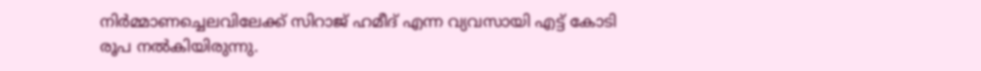നിർമ്മാണച്ചെലവിലേക്ക് സിറാജ് ഹമീദ് എന്ന വ്യവസായി എട്ട് കോടി രൂപ നൽകിയിരുന്നു.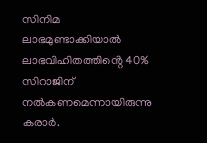സിനിമ ലാഭമുണ്ടാക്കിയാൽ ലാഭവിഹിതത്തിൻ്റെ 40% സിറാജിന് നൽകണമെന്നായിരുന്നു കരാർ.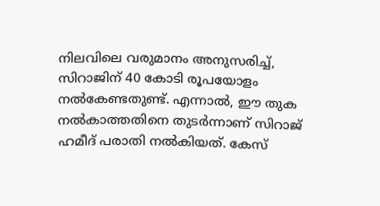നിലവിലെ വരുമാനം അനുസരിച്ച്, സിറാജിന് 40 കോടി രൂപയോളം നൽകേണ്ടതുണ്ട്. എന്നാൽ, ഈ തുക നൽകാത്തതിനെ തുടർന്നാണ് സിറാജ് ഹമീദ് പരാതി നൽകിയത്. കേസ്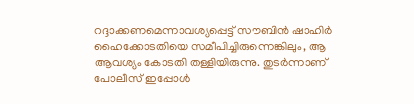റദ്ദാക്കണമെന്നാവശ്യപ്പെട്ട് സൗബിൻ ഷാഹിർ ഹൈക്കോടതിയെ സമീപിച്ചിരുന്നെങ്കിലും, ആ ആവശ്യം കോടതി തള്ളിയിരുന്നു. തുടർന്നാണ് പോലീസ് ഇപ്പോൾ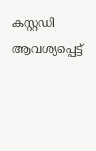കസ്റ്റഡി ആവശ്യപ്പെട്ട്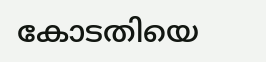കോടതിയെ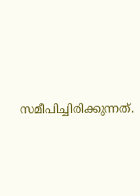സമീപിച്ചിരിക്കുന്നത്.